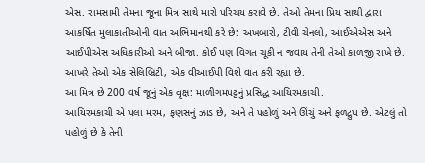એસ. રામસામી તેમના જૂના મિત્ર સાથે મારો પરિચય કરાવે છે. તેઓ તેમના પ્રિય સાથી દ્વારા આકર્ષિત મુલાકાતીઓની વાત અભિમાનથી કરે છે: અખબારો, ટીવી ચેનલો, આઈએએસ અને આઈપીએસ અધિકારીઓ અને બીજા. કોઈ પણ વિગત ચૂકી ન જવાય તેની તેઓ કાળજી રાખે છે. આખરે તેઓ એક સેલિબ્રિટી, એક વીઆઈપી વિશે વાત કરી રહ્યા છે.
આ મિત્ર છે 200 વર્ષ જૂનું એક વૃક્ષ: માળીગમપટ્ટનું પ્રસિદ્ધ આયિરમકાચી.
આયિરમકાચી એ પલા મરમ, ફણસનું ઝાડ છે, અને તે પહોળું અને ઊંચું અને ફળદ્રુપ છે. એટલું તો પહોળું છે કે તેની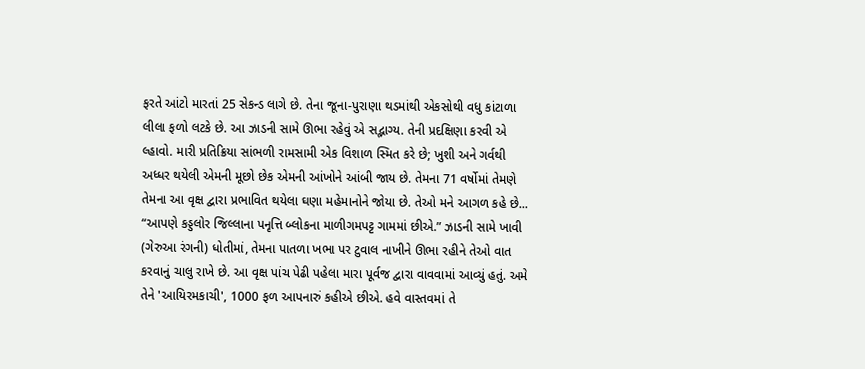ફરતે આંટો મારતાં 25 સેકન્ડ લાગે છે. તેના જૂના-પુરાણા થડમાંથી એકસોથી વધુ કાંટાળા લીલા ફળો લટકે છે. આ ઝાડની સામે ઊભા રહેવું એ સદ્ભાગ્ય. તેની પ્રદક્ષિણા કરવી એ લ્હાવો. મારી પ્રતિક્રિયા સાંભળી રામસામી એક વિશાળ સ્મિત કરે છે; ખુશી અને ગર્વથી અધ્ધર થયેલી એમની મૂછો છેક એમની આંખોને આંબી જાય છે. તેમના 71 વર્ષોમાં તેમણે તેમના આ વૃક્ષ દ્વારા પ્રભાવિત થયેલા ઘણા મહેમાનોને જોયા છે. તેઓ મને આગળ કહે છે...
“આપણે કડ્ડલોર જિલ્લાના પનૃત્તિ બ્લોકના માળીગમપટ્ટ ગામમાં છીએ.” ઝાડની સામે ખાવી (ગેરુઆ રંગની) ધોતીમાં, તેમના પાતળા ખભા પર ટુવાલ નાખીને ઊભા રહીને તેઓ વાત કરવાનું ચાલુ રાખે છે. આ વૃક્ષ પાંચ પેઢી પહેલા મારા પૂર્વજ દ્વારા વાવવામાં આવ્યું હતું. અમે તેને 'આયિરમકાચી', 1000 ફળ આપનારું કહીએ છીએ. હવે વાસ્તવમાં તે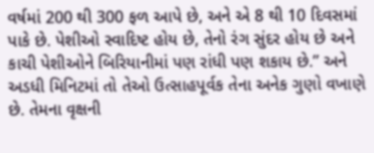વર્ષમાં 200 થી 300 ફળ આપે છે, અને એ 8 થી 10 દિવસમાં પાકે છે. પેશીઓ સ્વાદિષ્ટ હોય છે, તેનો રંગ સુંદર હોય છે અને કાચી પેશીઓને બિરિયાનીમાં પણ રાંધી પણ શકાય છે.” અને અડધી મિનિટમાં તો તેઓ ઉત્સાહપૂર્વક તેના અનેક ગુણો વખાણે છે. તેમના વૃક્ષની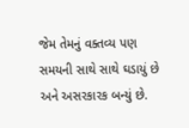જેમ તેમનું વક્તવ્ય પણ સમયની સાથે સાથે ઘડાયું છે અને અસરકારક બન્યું છે.